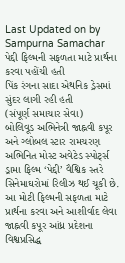Last Updated on by Sampurna Samachar
પેદ્દી ફિલ્મની સફળતા માટે પ્રાર્થના કરવા પહોંચી હતી
પિંક રંગના સાદા એથનિક ડ્રેસમાં સુંદર લાગી રહી હતી
(સંપૂર્ણ સમાચાર સેવા)
બોલિવૂડ અભિનેત્રી જાહ્નવી કપૂર અને ગ્લોબલ સ્ટાર રામચરણ અભિનિત મોસ્ટ અવેટેડ સ્પોર્ટ્સ ડ્રામા ફિલ્મ ‘પેદ્દી’ વૈશ્વિક સ્તરે સિનેમાઘરોમાં રિલીઝ થઈ ચૂકી છે. આ મોટી ફિલ્મની સફળતા માટે પ્રાર્થના કરવા અને આશીર્વાદ લેવા જાહ્નવી કપૂર આંધ્ર પ્રદેશના વિશ્વપ્રસિદ્ધ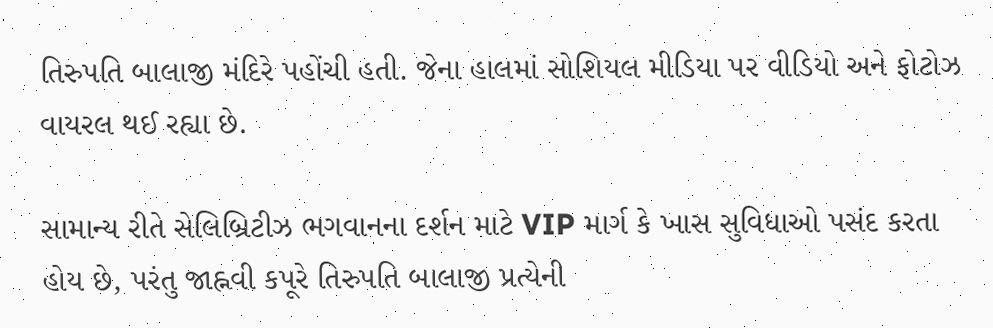તિરુપતિ બાલાજી મંદિરે પહોંચી હતી. જેના હાલમાં સોશિયલ મીડિયા પર વીડિયો અને ફોટોઝ વાયરલ થઈ રહ્યા છે.

સામાન્ય રીતે સેલિબ્રિટીઝ ભગવાનના દર્શન માટે VIP માર્ગ કે ખાસ સુવિધાઓ પસંદ કરતા હોય છે, પરંતુ જાહ્નવી કપૂરે તિરુપતિ બાલાજી પ્રત્યેની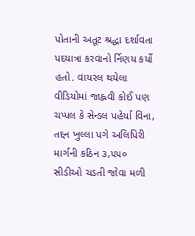પોતાની અતૂટ શ્રદ્ધા દર્શાવતા પદયાત્રા કરવાનો ર્નિણય કર્યો હતો. વાયરલ થયેલા વીડિયોમાં જાહ્નવી કોઈ પણ ચપ્પલ કે સેન્ડલ પહેર્યા વિના, તદ્દન ખુલ્લા પગે અલિપિરી માર્ગની કઠિન ૩,૫૫૦ સીડીઓ ચડતી જોવા મળી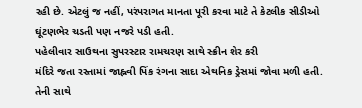રહી છે. એટલું જ નહીં, પરંપરાગત માનતા પૂરી કરવા માટે તે કેટલીક સીડીઓ ઘૂંટણભેર ચડતી પણ નજરે પડી હતી.
પહેલીવાર સાઉથના સુપરસ્ટાર રામચરણ સાથે સ્ક્રીન શેર કરી
મંદિરે જતા રસ્તામાં જાહ્નવી પિંક રંગના સાદા એથનિક ડ્રેસમાં જોવા મળી હતી. તેની સાથે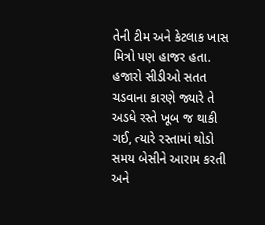તેની ટીમ અને કેટલાક ખાસ મિત્રો પણ હાજર હતા. હજારો સીડીઓ સતત ચડવાના કારણે જ્યારે તે અડધે રસ્તે ખૂબ જ થાકી ગઈ, ત્યારે રસ્તામાં થોડો સમય બેસીને આરામ કરતી અને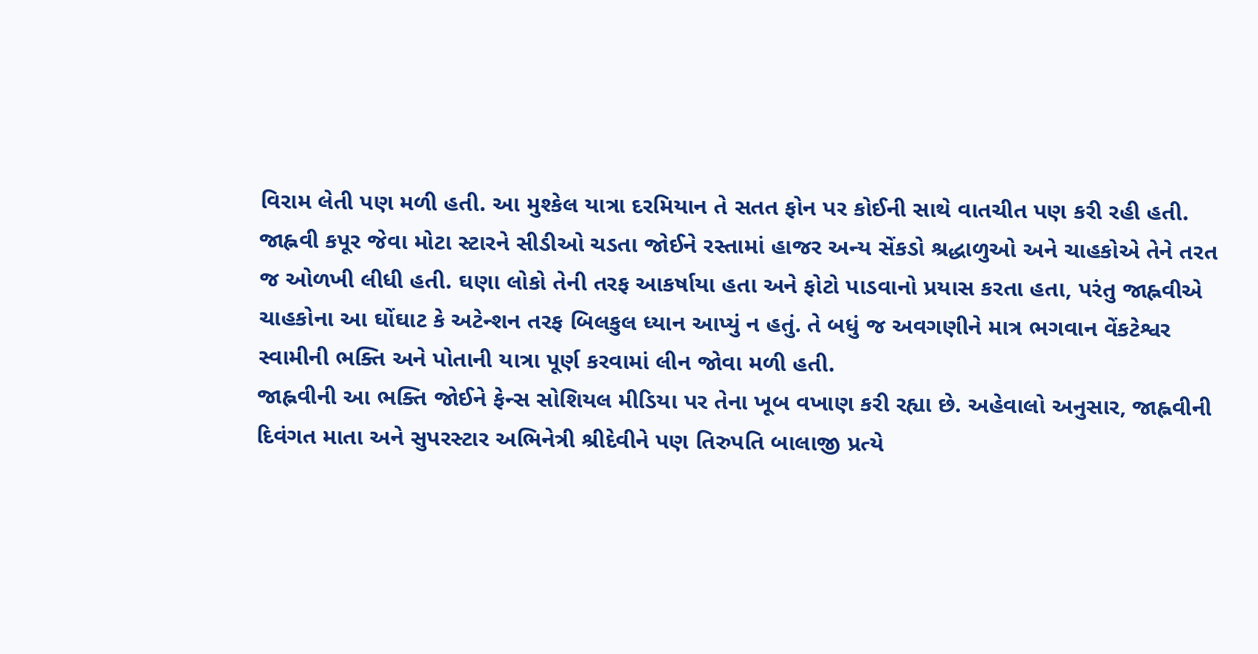વિરામ લેતી પણ મળી હતી. આ મુશ્કેલ યાત્રા દરમિયાન તે સતત ફોન પર કોઈની સાથે વાતચીત પણ કરી રહી હતી.
જાહ્નવી કપૂર જેવા મોટા સ્ટારને સીડીઓ ચડતા જોઈને રસ્તામાં હાજર અન્ય સેંકડો શ્રદ્ધાળુઓ અને ચાહકોએ તેને તરત જ ઓળખી લીધી હતી. ઘણા લોકો તેની તરફ આકર્ષાયા હતા અને ફોટો પાડવાનો પ્રયાસ કરતા હતા, પરંતુ જાહ્નવીએ ચાહકોના આ ઘોંઘાટ કે અટેન્શન તરફ બિલકુલ ધ્યાન આપ્યું ન હતું. તે બધું જ અવગણીને માત્ર ભગવાન વેંકટેશ્વર સ્વામીની ભક્તિ અને પોતાની યાત્રા પૂર્ણ કરવામાં લીન જોવા મળી હતી.
જાહ્નવીની આ ભક્તિ જોઈને ફેન્સ સોશિયલ મીડિયા પર તેના ખૂબ વખાણ કરી રહ્યા છે. અહેવાલો અનુસાર, જાહ્નવીની દિવંગત માતા અને સુપરસ્ટાર અભિનેત્રી શ્રીદેવીને પણ તિરુપતિ બાલાજી પ્રત્યે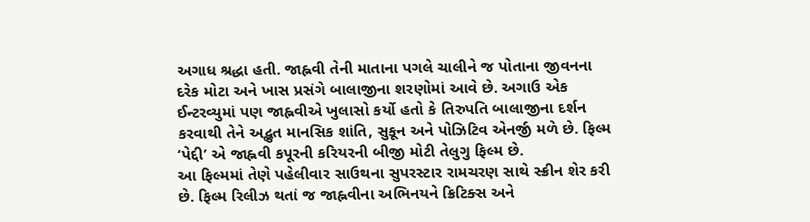અગાધ શ્રદ્ધા હતી. જાહ્નવી તેની માતાના પગલે ચાલીને જ પોતાના જીવનના દરેક મોટા અને ખાસ પ્રસંગે બાલાજીના શરણોમાં આવે છે. અગાઉ એક ઈન્ટરવ્યુમાં પણ જાહ્નવીએ ખુલાસો કર્યો હતો કે તિરુપતિ બાલાજીના દર્શન કરવાથી તેને અદ્ભુત માનસિક શાંતિ, સુકૂન અને પોઝિટિવ એનર્જી મળે છે. ફિલ્મ ‘પેદ્દી’ એ જાહ્નવી કપૂરની કરિયરની બીજી મોટી તેલુગુ ફિલ્મ છે.
આ ફિલ્મમાં તેણે પહેલીવાર સાઉથના સુપરસ્ટાર રામચરણ સાથે સ્ક્રીન શેર કરી છે. ફિલ્મ રિલીઝ થતાં જ જાહ્નવીના અભિનયને ક્રિટિક્સ અને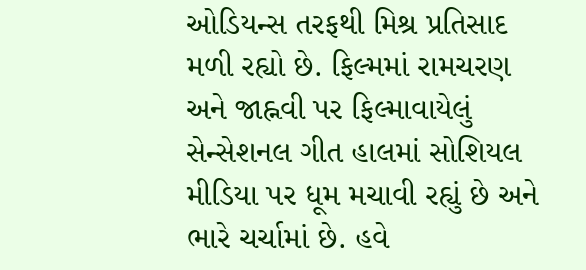ઓડિયન્સ તરફથી મિશ્ર પ્રતિસાદ મળી રહ્યો છે. ફિલ્મમાં રામચરણ અને જાહ્નવી પર ફિલ્માવાયેલું સેન્સેશનલ ગીત હાલમાં સોશિયલ મીડિયા પર ધૂમ મચાવી રહ્યું છે અને ભારે ચર્ચામાં છે. હવે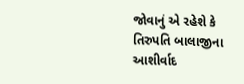જોવાનું એ રહેશે કે તિરુપતિ બાલાજીના આશીર્વાદ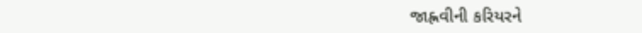જાહ્નવીની કરિયરને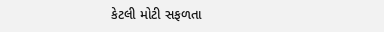કેટલી મોટી સફળતા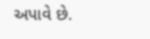અપાવે છે.